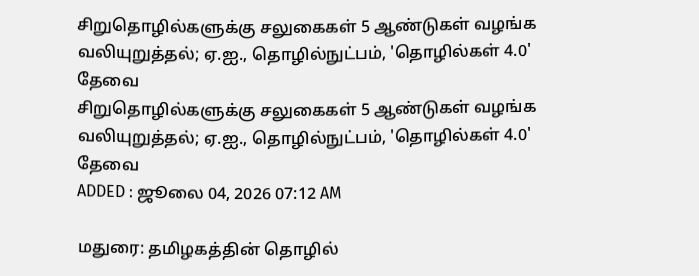சிறுதொழில்களுக்கு சலுகைகள் 5 ஆண்டுகள் வழங்க வலியுறுத்தல்; ஏ.ஐ., தொழில்நுட்பம், 'தொழில்கள் 4.0' தேவை
சிறுதொழில்களுக்கு சலுகைகள் 5 ஆண்டுகள் வழங்க வலியுறுத்தல்; ஏ.ஐ., தொழில்நுட்பம், 'தொழில்கள் 4.0' தேவை
ADDED : ஜூலை 04, 2026 07:12 AM

மதுரை: தமிழகத்தின் தொழில்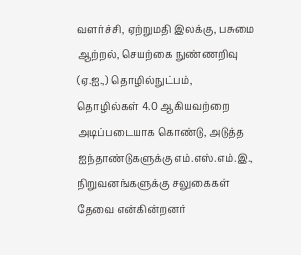வளர்ச்சி, ஏற்றுமதி இலக்கு, பசுமை ஆற்றல், செயற்கை நுண்ணறிவு (ஏ.ஐ.,) தொழில்நுட்பம், தொழில்கள் 4.0 ஆகியவற்றை அடிப்படையாக கொண்டு, அடுத்த ஐந்தாண்டுகளுக்கு எம்.எஸ்.எம்.இ., நிறுவனங்களுக்கு சலுகைகள் தேவை என்கின்றனர்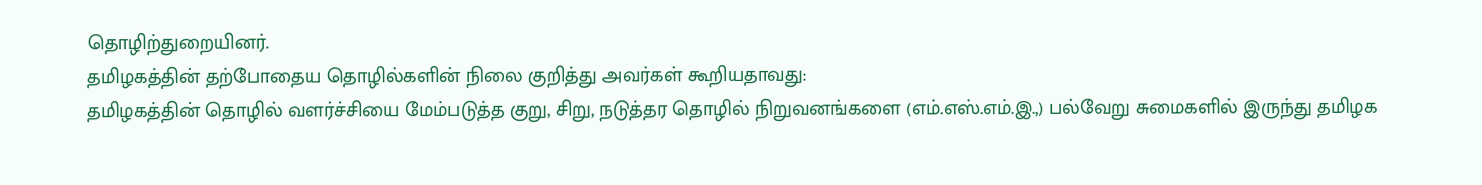தொழிற்துறையினர்.
தமிழகத்தின் தற்போதைய தொழில்களின் நிலை குறித்து அவர்கள் கூறியதாவது:
தமிழகத்தின் தொழில் வளர்ச்சியை மேம்படுத்த குறு, சிறு, நடுத்தர தொழில் நிறுவனங்களை (எம்.எஸ்.எம்.இ.,) பல்வேறு சுமைகளில் இருந்து தமிழக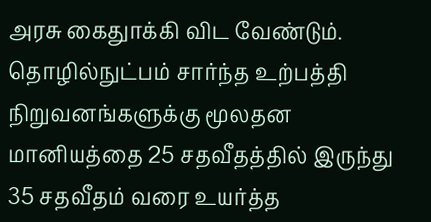அரசு கைதுாக்கி விட வேண்டும். தொழில்நுட்பம் சார்ந்த உற்பத்தி நிறுவனங்களுக்கு மூலதன மானியத்தை 25 சதவீதத்தில் இருந்து 35 சதவீதம் வரை உயர்த்த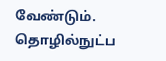வேண்டும்.
தொழில்நுட்ப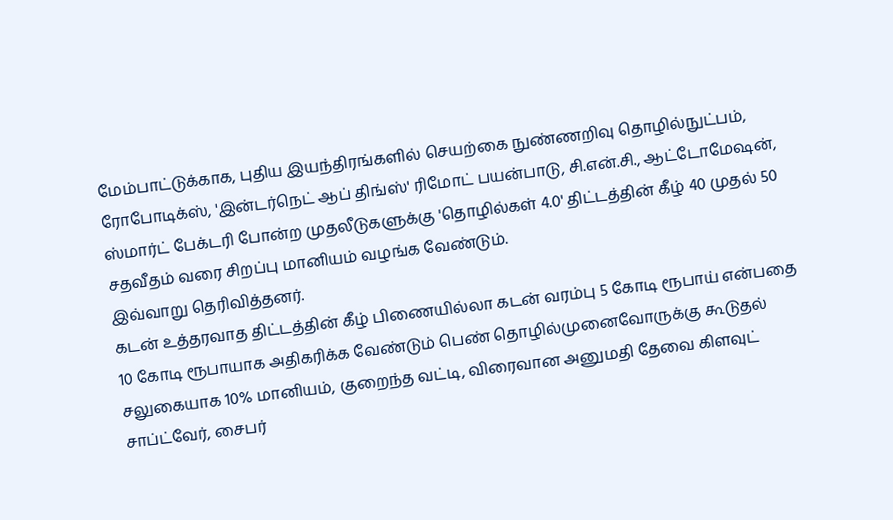மேம்பாட்டுக்காக, புதிய இயந்திரங்களில் செயற்கை நுண்ணறிவு தொழில்நுட்பம், ரோபோடிக்ஸ், 'இன்டர்நெட் ஆப் திங்ஸ்' ரிமோட் பயன்பாடு, சி.என்.சி., ஆட்டோமேஷன், ஸ்மார்ட் பேக்டரி போன்ற முதலீடுகளுக்கு 'தொழில்கள் 4.0' திட்டத்தின் கீழ் 40 முதல் 50 சதவீதம் வரை சிறப்பு மானியம் வழங்க வேண்டும்.
இவ்வாறு தெரிவித்தனர்.
கடன் உத்தரவாத திட்டத்தின் கீழ் பிணையில்லா கடன் வரம்பு 5 கோடி ரூபாய் என்பதை 10 கோடி ரூபாயாக அதிகரிக்க வேண்டும் பெண் தொழில்முனைவோருக்கு கூடுதல் சலுகையாக 10% மானியம், குறைந்த வட்டி, விரைவான அனுமதி தேவை கிளவுட் சாப்ட்வேர், சைபர்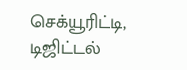செக்யூரிட்டி, டிஜிட்டல்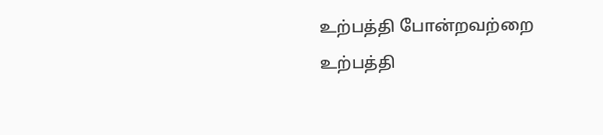உற்பத்தி போன்றவற்றை உற்பத்தி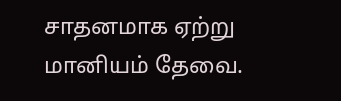சாதனமாக ஏற்று மானியம் தேவை.